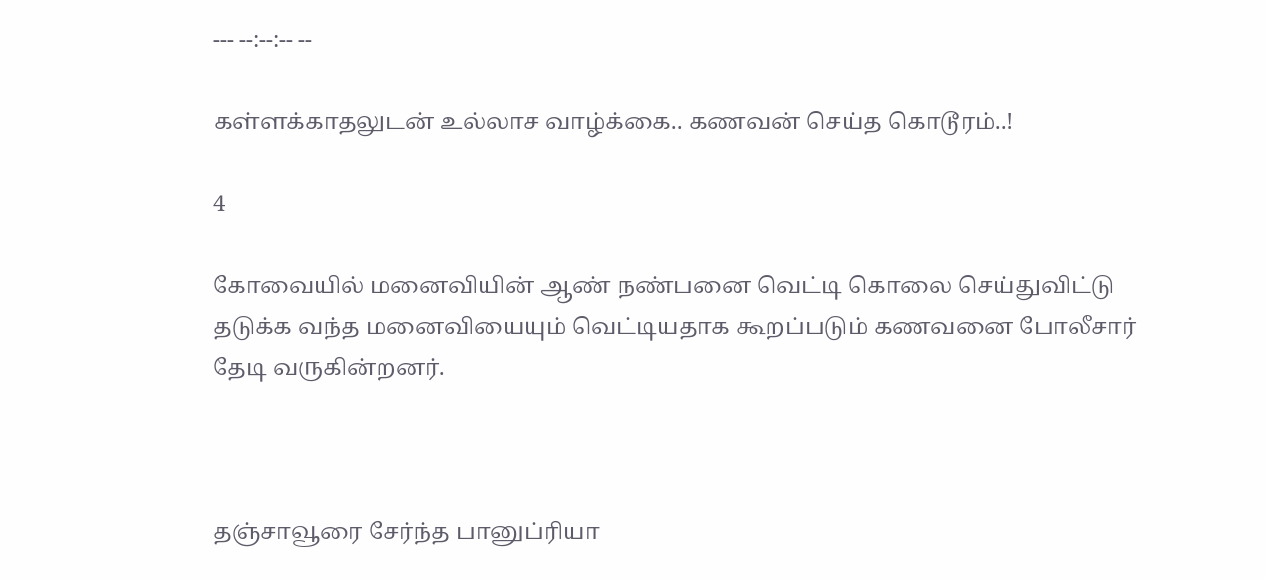--- --:--:-- --

கள்ளக்காதலுடன் உல்லாச வாழ்க்கை.. கணவன் செய்த கொடூரம்..!

4

கோவையில் மனைவியின் ஆண் நண்பனை வெட்டி கொலை செய்துவிட்டு தடுக்க வந்த மனைவியையும் வெட்டியதாக கூறப்படும் கணவனை போலீசார் தேடி வருகின்றனர்.



தஞ்சாவூரை சேர்ந்த பானுப்ரியா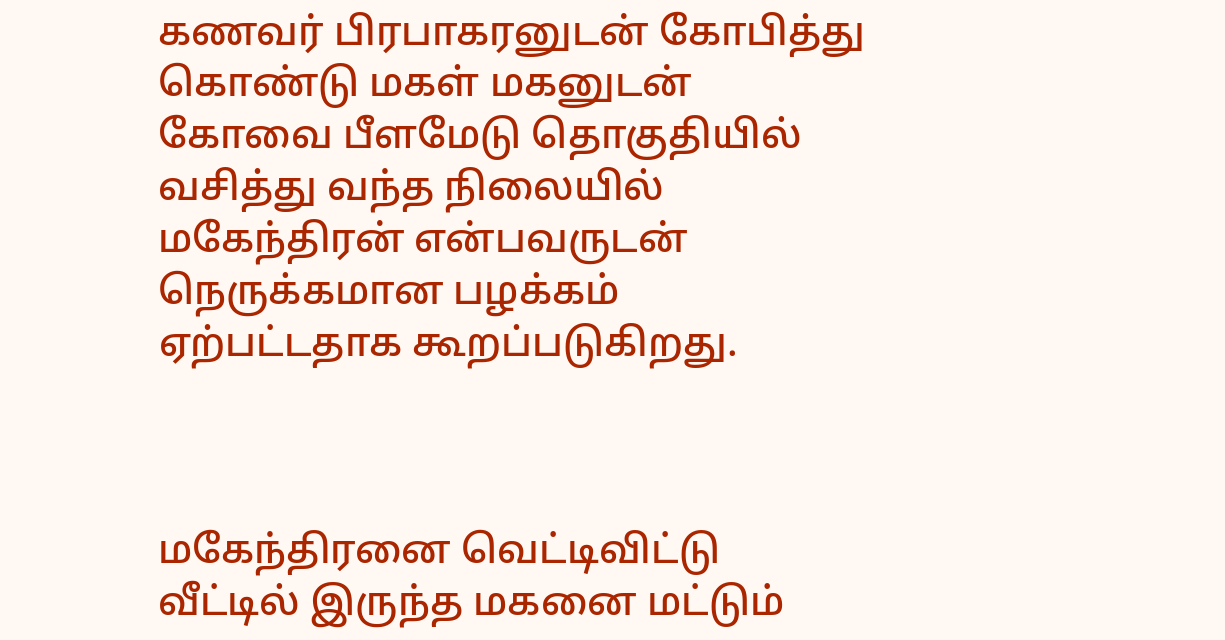கணவர் பிரபாகரனுடன் கோபித்து கொண்டு மகள் மகனுடன் கோவை பீளமேடு தொகுதியில் வசித்து வந்த நிலையில் மகேந்திரன் என்பவருடன் நெருக்கமான பழக்கம் ஏற்பட்டதாக கூறப்படுகிறது.



மகேந்திரனை வெட்டிவிட்டு வீட்டில் இருந்த மகனை மட்டும்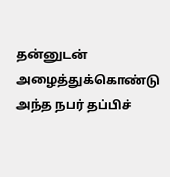தன்னுடன் அழைத்துக்கொண்டு அந்த நபர் தப்பிச்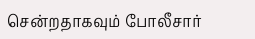சென்றதாகவும் போலீசார்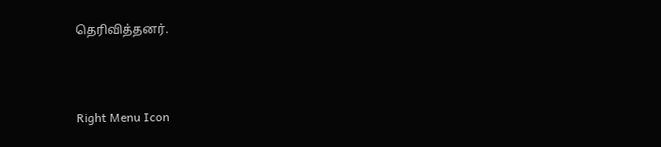தெரிவித்தனர்.



Right Menu Icon